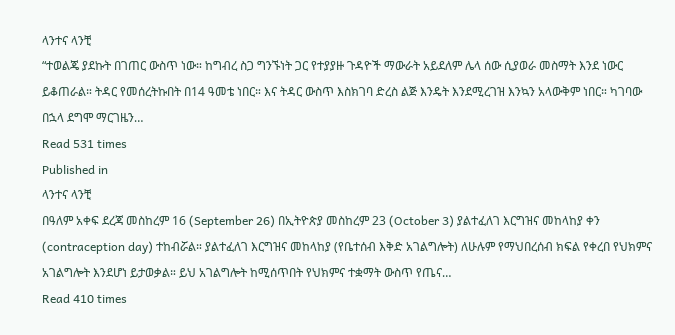ላንተና ላንቺ
“ተወልጄ ያደኩት በገጠር ውስጥ ነው። ከግብረ ስጋ ግንኙነት ጋር የተያያዙ ጉዳዮች ማውራት አይደለም ሌላ ሰው ሲያወራ መስማት እንደ ነውር ይቆጠራል። ትዳር የመሰረትኩበት በ14 ዓመቴ ነበር። እና ትዳር ውስጥ እስክገባ ድረስ ልጅ እንዴት እንደሚረገዝ እንኳን አላውቅም ነበር። ካገባው በኋላ ደግሞ ማርገዜን…
Read 531 times
Published in
ላንተና ላንቺ
በዓለም አቀፍ ደረጃ መስከረም 16 (September 26) በኢትዮጵያ መስከረም 23 (October 3) ያልተፈለገ እርግዝና መከላከያ ቀን (contraception day) ተከብሯል። ያልተፈለገ እርግዝና መከላከያ (የቤተሰብ እቅድ አገልግሎት) ለሁሉም የማህበረሰብ ክፍል የቀረበ የህክምና አገልግሎት እንደሆነ ይታወቃል። ይህ አገልግሎት ከሚሰጥበት የህክምና ተቋማት ውስጥ የጤና…
Read 410 times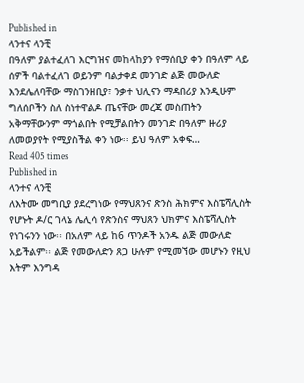Published in
ላንተና ላንቺ
በዓለም ያልተፈለገ እርግዝና መከላከያን የማሰቢያ ቀን በዓለም ላይ ሰዎች ባልተፈለገ ወይንም ባልታቀደ መንገድ ልጅ መውለድ እንደሌለባቸው ማስገንዘቢያ፣ ንቃተ ህሊናን ማዳበሪያ እንዲሁም ግለሰቦችን ስለ ስነተዋልዶ ጤናቸው መረጃ መስጠትን አቅማቸውንም ማጎልበት የሚቻልበትን መንገድ በዓለም ዙሪያ ለመወያየት የሚያስችል ቀን ነው፡፡ ይህ ዓለም አቀፍ…
Read 405 times
Published in
ላንተና ላንቺ
ለእትሙ መግቢያ ያደረግነው የማህጸንና ጽንስ ሕክምና እስፔሻሊስት የሆኑት ዶ/ር ገላኔ ሌሊሳ የጽንስና ማህጸን ህክምና እስፔሻሊስት የነገሩንን ነው፡፡ በአለም ላይ ከ6 ጥንዶች አንዱ ልጅ መውለድ አይችልም፡፡ ልጅ የመውለድን ጸጋ ሁሉም የሚመኘው መሆኑን የዚህ እትም እንግዳ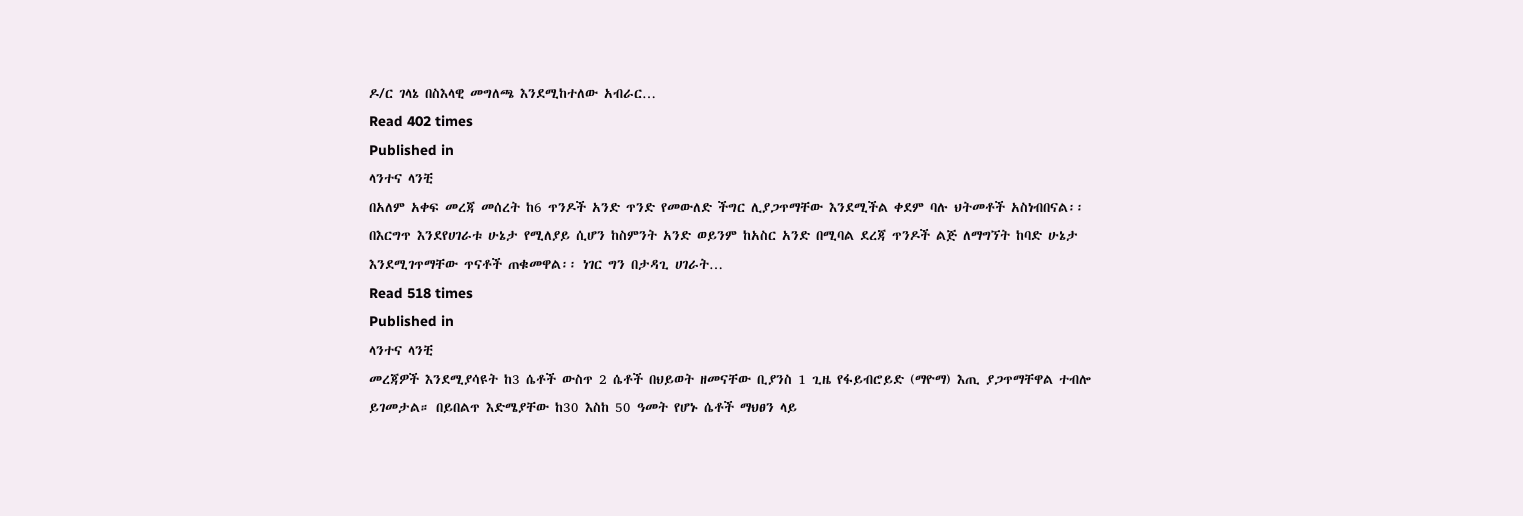ዶ/ር ገላኔ በስእላዊ መግለጫ እንደሚከተለው አብራር…
Read 402 times
Published in
ላንተና ላንቺ
በአለም አቀፍ መረጃ መሰረት ከ6 ጥንዶች አንድ ጥንድ የመውለድ ችግር ሊያጋጥማቸው እንደሚችል ቀደም ባሉ ህትመቶች አስነብበናል፡፡ በእርግጥ እንደየሀገራቱ ሁኔታ የሚለያይ ሲሆን ከስምንት አንድ ወይንም ከአስር አንድ በሚባል ደረጃ ጥንዶች ልጅ ለማግኘት ከባድ ሁኔታ እንደሚገጥማቸው ጥናቶች ጠቁመዋል፡፡ ነገር ግን በታዳጊ ሀገራት…
Read 518 times
Published in
ላንተና ላንቺ
መረጃዎች እንደሚያሳዩት ከ3 ሴቶች ውስጥ 2 ሴቶች በህይወት ዘመናቸው ቢያንስ 1 ጊዜ የፋይብሮይድ (ማዮማ) እጢ ያጋጥማቸዋል ተብሎ ይገመታል። በይበልጥ እድሜያቸው ከ30 እስከ 50 ዓመት የሆኑ ሴቶች ማህፀን ላይ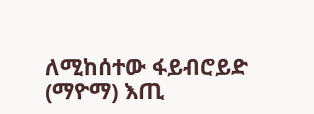ለሚከሰተው ፋይብሮይድ (ማዮማ) እጢ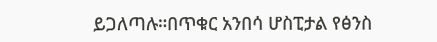ይጋለጣሉ።በጥቁር አንበሳ ሆስፒታል የፅንስ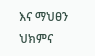እና ማህፀን ህክምና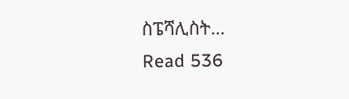ስፔሻሊስት…
Read 536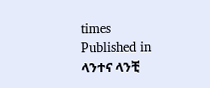times
Published in
ላንተና ላንቺ